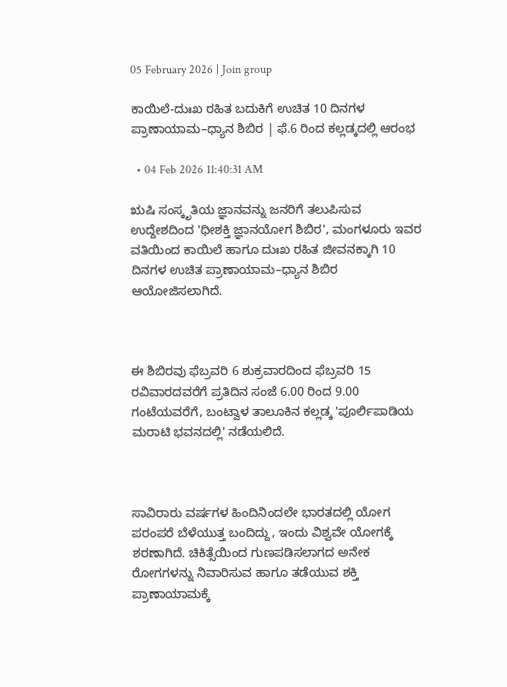05 February 2026 | Join group

ಕಾಯಿಲೆ-ದುಃಖ ರಹಿತ ಬದುಕಿಗೆ ಉಚಿತ 10 ದಿನಗಳ ಪ್ರಾಣಾಯಾಮ–ಧ್ಯಾನ ಶಿಬಿರ | ಫೆ.6 ರಿಂದ ಕಲ್ಲಡ್ಕದಲ್ಲಿ ಆರಂಭ

  • 04 Feb 2026 11:40:31 AM

ಋಷಿ ಸಂಸ್ಕೃತಿಯ ಜ್ಞಾನವನ್ನು ಜನರಿಗೆ ತಲುಪಿಸುವ ಉದ್ದೇಶದಿಂದ 'ಧೀಶಕ್ತಿ ಜ್ಞಾನಯೋಗ ಶಿಬಿರ', ಮಂಗಳೂರು ಇವರ ವತಿಯಿಂದ ಕಾಯಿಲೆ ಹಾಗೂ ದುಃಖ ರಹಿತ ಜೀವನಕ್ಕಾಗಿ 10 ದಿನಗಳ ಉಚಿತ ಪ್ರಾಣಾಯಾಮ–ಧ್ಯಾನ ಶಿಬಿರ ಆಯೋಜಿಸಲಾಗಿದೆ.



ಈ ಶಿಬಿರವು ಫೆಬ್ರವರಿ 6 ಶುಕ್ರವಾರದಿಂದ ಫೆಬ್ರವರಿ 15 ರವಿವಾರದವರೆಗೆ ಪ್ರತಿದಿನ ಸಂಜೆ 6.00 ರಿಂದ 9.00 ಗಂಟೆಯವರೆಗೆ, ಬಂಟ್ವಾಳ ತಾಲೂಕಿನ ಕಲ್ಲಡ್ಕ 'ಪೂರ್ಲಿಪಾಡಿಯ ಮರಾಟಿ ಭವನದಲ್ಲಿ' ನಡೆಯಲಿದೆ.



ಸಾವಿರಾರು ವರ್ಷಗಳ ಹಿಂದಿನಿಂದಲೇ ಭಾರತದಲ್ಲಿ ಯೋಗ ಪರಂಪರೆ ಬೆಳೆಯುತ್ತ ಬಂದಿದ್ದು, ಇಂದು ವಿಶ್ವವೇ ಯೋಗಕ್ಕೆ ಶರಣಾಗಿದೆ. ಚಿಕಿತ್ಸೆಯಿಂದ ಗುಣಪಡಿಸಲಾಗದ ಅನೇಕ ರೋಗಗಳನ್ನು ನಿವಾರಿಸುವ ಹಾಗೂ ತಡೆಯುವ ಶಕ್ತಿ ಪ್ರಾಣಾಯಾಮಕ್ಕೆ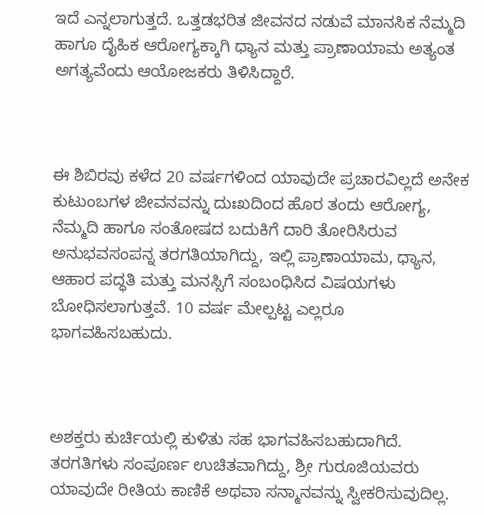ಇದೆ ಎನ್ನಲಾಗುತ್ತದೆ. ಒತ್ತಡಭರಿತ ಜೀವನದ ನಡುವೆ ಮಾನಸಿಕ ನೆಮ್ಮದಿ ಹಾಗೂ ದೈಹಿಕ ಆರೋಗ್ಯಕ್ಕಾಗಿ ಧ್ಯಾನ ಮತ್ತು ಪ್ರಾಣಾಯಾಮ ಅತ್ಯಂತ ಅಗತ್ಯವೆಂದು ಆಯೋಜಕರು ತಿಳಿಸಿದ್ದಾರೆ.



ಈ ಶಿಬಿರವು ಕಳೆದ 20 ವರ್ಷಗಳಿಂದ ಯಾವುದೇ ಪ್ರಚಾರವಿಲ್ಲದೆ ಅನೇಕ ಕುಟುಂಬಗಳ ಜೀವನವನ್ನು ದುಃಖದಿಂದ ಹೊರ ತಂದು ಆರೋಗ್ಯ, ನೆಮ್ಮದಿ ಹಾಗೂ ಸಂತೋಷದ ಬದುಕಿಗೆ ದಾರಿ ತೋರಿಸಿರುವ ಅನುಭವಸಂಪನ್ನ ತರಗತಿಯಾಗಿದ್ದು, ಇಲ್ಲಿ ಪ್ರಾಣಾಯಾಮ, ಧ್ಯಾನ, ಆಹಾರ ಪದ್ಧತಿ ಮತ್ತು ಮನಸ್ಸಿಗೆ ಸಂಬಂಧಿಸಿದ ವಿಷಯಗಳು ಬೋಧಿಸಲಾಗುತ್ತವೆ. 10 ವರ್ಷ ಮೇಲ್ಪಟ್ಟ ಎಲ್ಲರೂ ಭಾಗವಹಿಸಬಹುದು.



ಅಶಕ್ತರು ಕುರ್ಚಿಯಲ್ಲಿ ಕುಳಿತು ಸಹ ಭಾಗವಹಿಸಬಹುದಾಗಿದೆ. ತರಗತಿಗಳು ಸಂಪೂರ್ಣ ಉಚಿತವಾಗಿದ್ದು, ಶ್ರೀ ಗುರೂಜಿಯವರು ಯಾವುದೇ ರೀತಿಯ ಕಾಣಿಕೆ ಅಥವಾ ಸನ್ಮಾನವನ್ನು ಸ್ವೀಕರಿಸುವುದಿಲ್ಲ.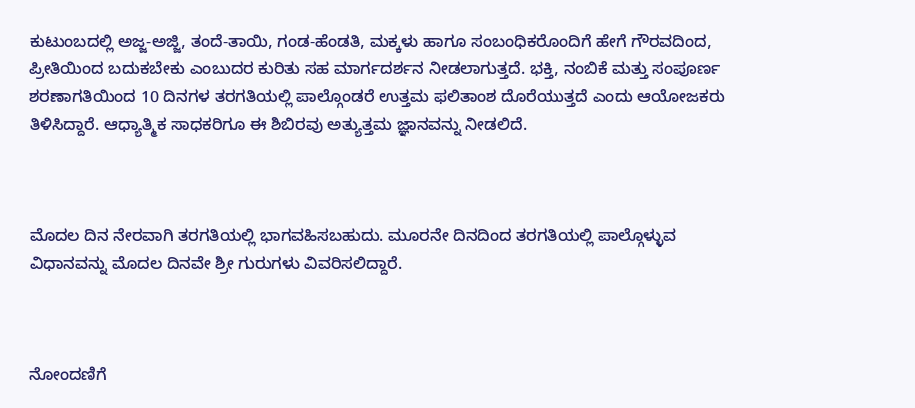ಕುಟುಂಬದಲ್ಲಿ ಅಜ್ಜ-ಅಜ್ಜಿ, ತಂದೆ-ತಾಯಿ, ಗಂಡ-ಹೆಂಡತಿ, ಮಕ್ಕಳು ಹಾಗೂ ಸಂಬಂಧಿಕರೊಂದಿಗೆ ಹೇಗೆ ಗೌರವದಿಂದ, ಪ್ರೀತಿಯಿಂದ ಬದುಕಬೇಕು ಎಂಬುದರ ಕುರಿತು ಸಹ ಮಾರ್ಗದರ್ಶನ ನೀಡಲಾಗುತ್ತದೆ. ಭಕ್ತಿ, ನಂಬಿಕೆ ಮತ್ತು ಸಂಪೂರ್ಣ ಶರಣಾಗತಿಯಿಂದ 10 ದಿನಗಳ ತರಗತಿಯಲ್ಲಿ ಪಾಲ್ಗೊಂಡರೆ ಉತ್ತಮ ಫಲಿತಾಂಶ ದೊರೆಯುತ್ತದೆ ಎಂದು ಆಯೋಜಕರು ತಿಳಿಸಿದ್ದಾರೆ. ಆಧ್ಯಾತ್ಮಿಕ ಸಾಧಕರಿಗೂ ಈ ಶಿಬಿರವು ಅತ್ಯುತ್ತಮ ಜ್ಞಾನವನ್ನು ನೀಡಲಿದೆ.



ಮೊದಲ ದಿನ ನೇರವಾಗಿ ತರಗತಿಯಲ್ಲಿ ಭಾಗವಹಿಸಬಹುದು. ಮೂರನೇ ದಿನದಿಂದ ತರಗತಿಯಲ್ಲಿ ಪಾಲ್ಗೊಳ್ಳುವ ವಿಧಾನವನ್ನು ಮೊದಲ ದಿನವೇ ಶ್ರೀ ಗುರುಗಳು ವಿವರಿಸಲಿದ್ದಾರೆ.



ನೋಂದಣಿಗೆ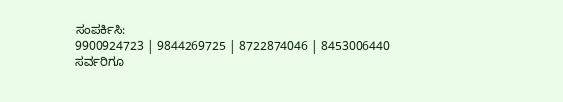ಸಂಪರ್ಕಿಸಿ:
9900924723 | 9844269725 | 8722874046 | 8453006440
ಸರ್ವರಿಗೂ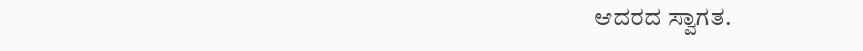ಆದರದ ಸ್ವಾಗತ.